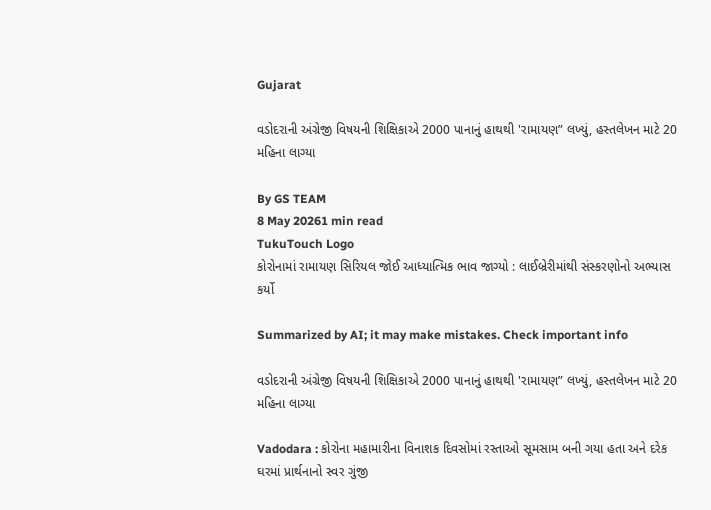Gujarat

વડોદરાની અંગ્રેજી વિષયની શિક્ષિકાએ 2000 પાનાનું હાથથી 'રામાયણ” લખ્યું, હસ્તલેખન માટે 20 મહિના લાગ્યા

By GS TEAM
8 May 20261 min read
TukuTouch Logo
કોરોનામાં રામાયણ સિરિયલ જોઈ આધ્યાત્મિક ભાવ જાગ્યો : લાઈબ્રેરીમાંથી સંસ્કરણોનો અભ્યાસ કર્યો

Summarized by AI; it may make mistakes. Check important info

વડોદરાની અંગ્રેજી વિષયની શિક્ષિકાએ 2000 પાનાનું હાથથી 'રામાયણ” લખ્યું, હસ્તલેખન માટે 20 મહિના લાગ્યા

Vadodara : કોરોના મહામારીના વિનાશક દિવસોમાં રસ્તાઓ સૂમસામ બની ગયા હતા અને દરેક ઘરમાં પ્રાર્થનાનો સ્વર ગુંજી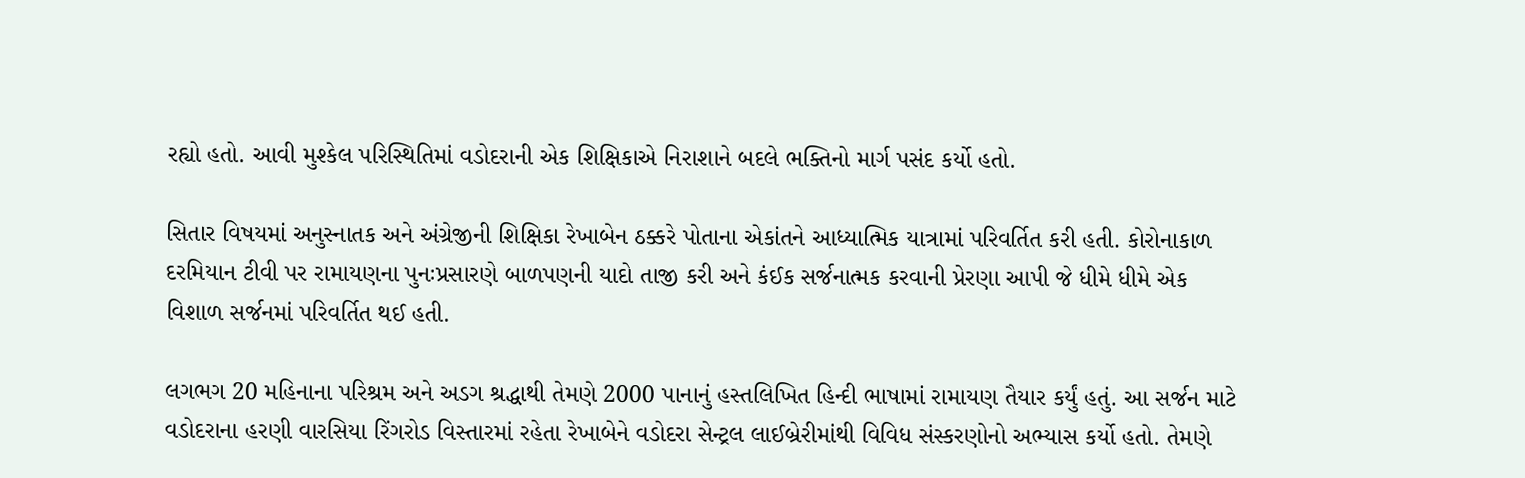રહ્યો હતો. આવી મુશ્કેલ પરિસ્થિતિમાં વડોદરાની એક શિક્ષિકાએ નિરાશાને બદલે ભક્તિનો માર્ગ પસંદ કર્યો હતો.

સિતાર વિષયમાં અનુસ્નાતક અને અંગ્રેજીની શિક્ષિકા રેખાબેન ઠક્કરે પોતાના એકાંતને આધ્યાત્મિક યાત્રામાં પરિવર્તિત કરી હતી. કોરોનાકાળ દરમિયાન ટીવી પર રામાયણના પુનઃપ્રસારણે બાળપણની યાદો તાજી કરી અને કંઈક સર્જનાત્મક કરવાની પ્રેરણા આપી જે ધીમે ધીમે એક વિશાળ સર્જનમાં પરિવર્તિત થઈ હતી.

લગભગ 20 મહિનાના પરિશ્રમ અને અડગ શ્રદ્ધાથી તેમણે 2000 પાનાનું હસ્તલિખિત હિન્દી ભાષામાં રામાયણ તૈયાર કર્યું હતું. આ સર્જન માટે વડોદરાના હરણી વારસિયા રિંગરોડ વિસ્તારમાં રહેતા રેખાબેને વડોદરા સેન્ટ્રલ લાઈબ્રેરીમાંથી વિવિધ સંસ્કરણોનો અભ્યાસ કર્યો હતો. તેમણે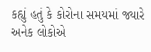કહ્યું હતું કે કોરોના સમયમાં જ્યારે અનેક લોકોએ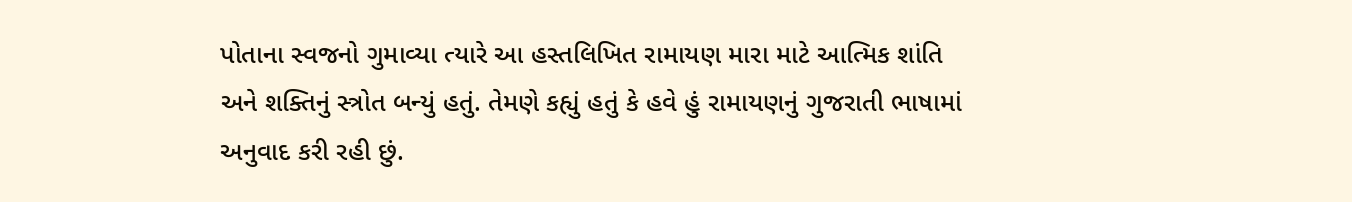પોતાના સ્વજનો ગુમાવ્યા ત્યારે આ હસ્તલિખિત રામાયણ મારા માટે આત્મિક શાંતિ અને શક્તિનું સ્ત્રોત બન્યું હતું. તેમણે કહ્યું હતું કે હવે હું રામાયણનું ગુજરાતી ભાષામાં અનુવાદ કરી રહી છું.